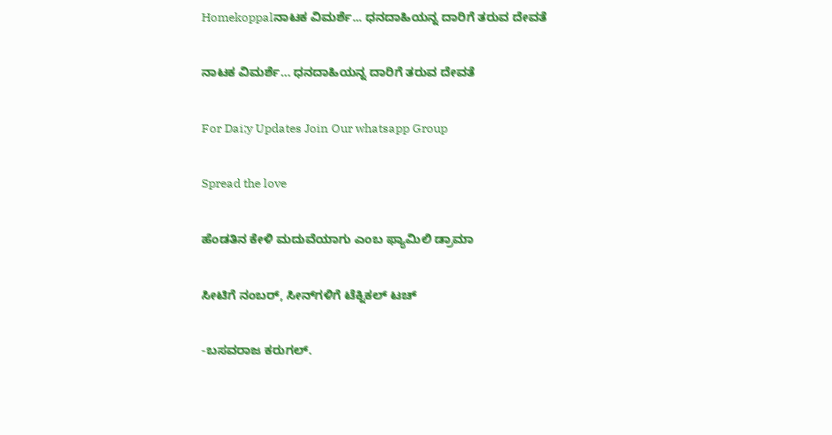Homekoppalನಾಟಕ ವಿಮರ್ಶೆ... ಧನದಾಹಿಯನ್ನ ದಾರಿಗೆ ತರುವ ದೇವತೆ

ನಾಟಕ ವಿಮರ್ಶೆ… ಧನದಾಹಿಯನ್ನ ದಾರಿಗೆ ತರುವ ದೇವತೆ

For Dai;y Updates Join Our whatsapp Group

Spread the love

ಹೆಂಡತಿನ ಕೇಳಿ ಮದುವೆಯಾಗು ಎಂಬ ಫ್ಯಾಮಿಲಿ ಡ್ರಾಮಾ

ಸೀಟಿಗೆ ನಂಬರ್, ಸೀನ್‌ಗಳಿಗೆ ಟೆಕ್ನಿಕಲ್ ಟಚ್

-ಬಸವರಾಜ ಕರುಗಲ್.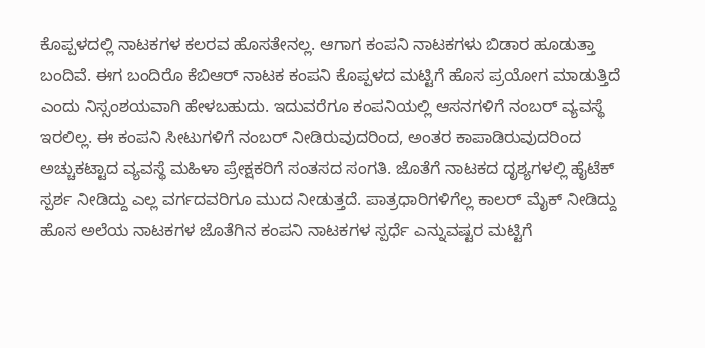ಕೊಪ್ಪಳದಲ್ಲಿ ನಾಟಕಗಳ ಕಲರವ ಹೊಸತೇನಲ್ಲ. ಆಗಾಗ ಕಂಪನಿ ನಾಟಕಗಳು ಬಿಡಾರ ಹೂಡುತ್ತಾ ಬಂದಿವೆ. ಈಗ ಬಂದಿರೊ ಕೆಬಿಆರ್ ನಾಟಕ ಕಂಪನಿ ಕೊಪ್ಪಳದ ಮಟ್ಟಿಗೆ ಹೊಸ ಪ್ರಯೋಗ ಮಾಡುತ್ತಿದೆ ಎಂದು ನಿಸ್ಸಂಶಯವಾಗಿ ಹೇಳಬಹುದು. ಇದುವರೆಗೂ ಕಂಪನಿಯಲ್ಲಿ ಆಸನಗಳಿಗೆ ನಂಬರ್ ವ್ಯವಸ್ಥೆ ಇರಲಿಲ್ಲ. ಈ ಕಂಪನಿ ಸೀಟುಗಳಿಗೆ ನಂಬರ್ ನೀಡಿರುವುದರಿಂದ, ಅಂತರ ಕಾಪಾಡಿರುವುದರಿಂದ ಅಚ್ಚುಕಟ್ಟಾದ ವ್ಯವಸ್ಥೆ ಮಹಿಳಾ ಪ್ರೇಕ್ಷಕರಿಗೆ ಸಂತಸದ ಸಂಗತಿ. ಜೊತೆಗೆ ನಾಟಕದ ದೃಶ್ಯಗಳಲ್ಲಿ ಹೈಟೆಕ್ ಸ್ಪರ್ಶ ನೀಡಿದ್ದು ಎಲ್ಲ ವರ್ಗದವರಿಗೂ ಮುದ ನೀಡುತ್ತದೆ. ಪಾತ್ರಧಾರಿಗಳಿಗೆಲ್ಲ ಕಾಲರ್ ಮೈಕ್ ನೀಡಿದ್ದು ಹೊಸ ಅಲೆಯ ನಾಟಕಗಳ ಜೊತೆಗಿನ ಕಂಪನಿ ನಾಟಕಗಳ ಸ್ಪರ್ಧೆ‌ ಎನ್ನುವಷ್ಟರ ಮಟ್ಟಿಗೆ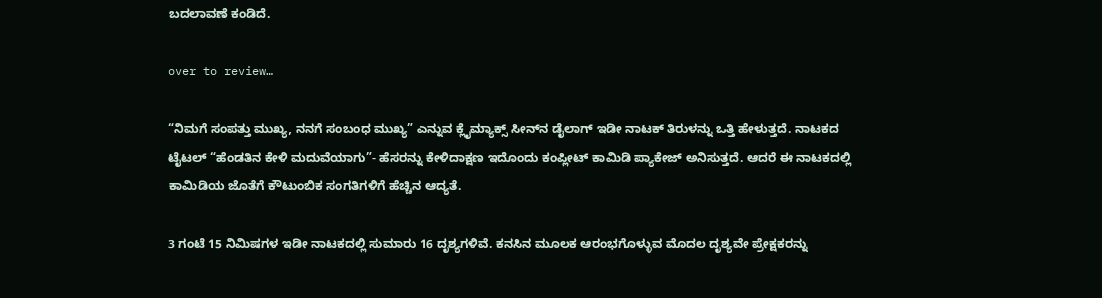ಬದಲಾವಣೆ ಕಂಡಿದೆ.

over to review…

“ನಿಮಗೆ ಸಂಪತ್ತು ಮುಖ್ಯ, ನನಗೆ ಸಂಬಂಧ ಮುಖ್ಯ” ಎನ್ನುವ ಕ್ಲೈಮ್ಯಾಕ್ಸ್ ಸೀನ್‌ನ ಡೈಲಾಗ್ ಇಡೀ ನಾಟಕ್ ತಿರುಳನ್ನು ಒತ್ತಿ ಹೇಳುತ್ತದೆ. ನಾಟಕದ ಟೈಟಲ್ “ಹೆಂಡತಿನ‌ ಕೇಳಿ ಮದುವೆಯಾಗು”- ಹೆಸರನ್ನು ಕೇಳಿದಾಕ್ಷಣ ಇದೊಂದು ಕಂಪ್ಲೀಟ್ ಕಾಮಿಡಿ ಪ್ಯಾಕೇಜ್ ಅನಿಸುತ್ತದೆ. ಆದರೆ ಈ ನಾಟಕದಲ್ಲಿ ಕಾಮಿಡಿಯ ಜೊತೆಗೆ ಕೌಟುಂಬಿಕ ಸಂಗತಿಗಳಿಗೆ ಹೆಚ್ಚಿನ ಆದ್ಯತೆ.

3 ಗಂಟೆ 15 ನಿಮಿಷಗಳ ಇಡೀ ನಾಟಕದಲ್ಲಿ ಸುಮಾರು 16 ದೃಶ್ಯಗಳಿವೆ. ಕನಸಿನ ಮೂಲಕ ಆರಂಭಗೊಳ್ಳುವ ಮೊದಲ ದೃಶ್ಯವೇ ಪ್ರೇಕ್ಷಕರನ್ನು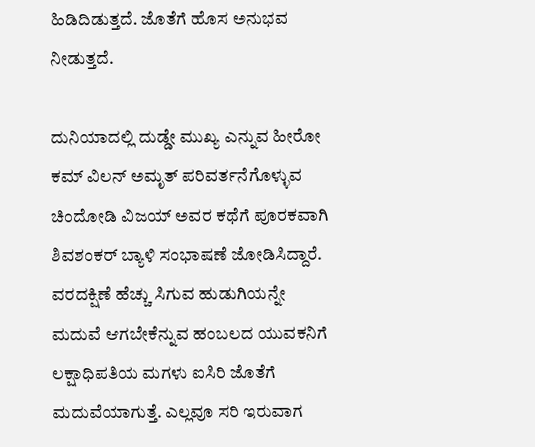ಹಿಡಿದಿಡುತ್ತದೆ. ಜೊತೆಗೆ ಹೊಸ ಅನುಭವ ನೀಡುತ್ತದೆ.

ದುನಿಯಾದಲ್ಲಿ ದುಡ್ಡೇ ಮುಖ್ಯ ಎನ್ನುವ ಹೀರೋ ಕಮ್ ವಿಲನ್ ಅಮೃತ್ ಪರಿವರ್ತನೆಗೊಳ್ಳುವ ಚಿಂದೋಡಿ ವಿಜಯ್ ಅವರ ಕಥೆಗೆ ಪೂರಕವಾಗಿ ಶಿವಶಂಕರ್ ಬ್ಯಾಳಿ ಸಂಭಾಷಣೆ ಜೋಡಿಸಿದ್ದಾರೆ. ವರದಕ್ಷಿಣೆ ಹೆಚ್ಚು ಸಿಗುವ ಹುಡುಗಿಯನ್ನೇ ಮದುವೆ ಆಗಬೇಕೆನ್ನುವ ಹಂಬಲದ ಯುವಕನಿಗೆ ಲಕ್ಷಾಧಿಪತಿಯ ಮಗಳು ಐಸಿರಿ ಜೊತೆಗೆ ಮದುವೆಯಾಗುತ್ತೆ. ಎಲ್ಲವೂ ಸರಿ ಇರುವಾಗ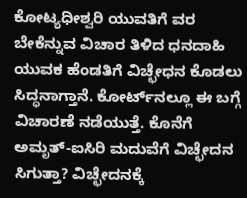ಕೋಟ್ಯಧೀಶ್ವರಿ ಯುವತಿಗೆ ವರ ಬೇಕೆನ್ನುವ ವಿಚಾರ ತಿಳಿದ ಧನದಾಹಿ ಯುವಕ ಹೆಂಡತಿಗೆ ವಿಚ್ಛೇಧನ ಕೊಡಲು ಸಿದ್ಧನಾಗ್ತಾನೆ. ಕೋರ್ಟ್‌ನಲ್ಲೂ ಈ ಬಗ್ಗೆ ವಿಚಾರಣೆ ನಡೆಯುತ್ತೆ. ಕೊನೆಗೆ ಅಮೃತ್-ಐಸಿರಿ ಮದುವೆಗೆ ವಿಚ್ಛೇದನ ಸಿಗುತ್ತಾ? ವಿಚ್ಛೇದನಕ್ಕೆ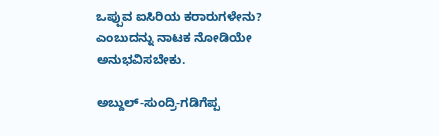ಒಪ್ಪುವ ಐಸಿರಿಯ ಕರಾರುಗಳೇನು? ಎಂಬುದನ್ನು ನಾಟಕ‌ ನೋಡಿಯೇ ಅನುಭವಿಸಬೇಕು.

ಅಬ್ದುಲ್-ಸುಂದ್ರಿ-ಗಡಿಗೆಪ್ಪ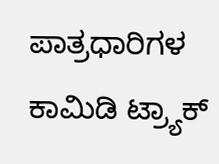ಪಾತ್ರಧಾರಿಗಳ ಕಾಮಿಡಿ ಟ್ರ್ಯಾಕ್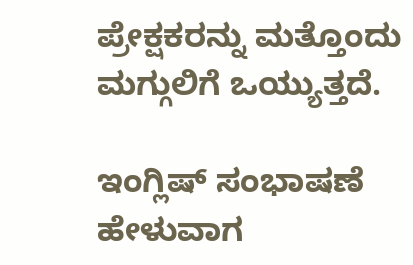ಪ್ರೇಕ್ಷಕರನ್ನು ಮತ್ತೊಂದು ಮಗ್ಗುಲಿಗೆ ಒಯ್ಯುತ್ತದೆ.

ಇಂಗ್ಲಿಷ್ ಸಂಭಾಷಣೆ ಹೇಳುವಾಗ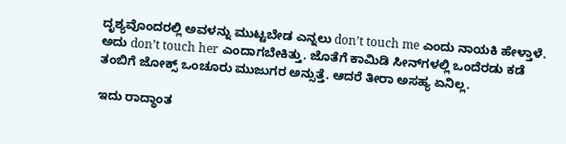ದೃಶ್ಯವೊಂದರಲ್ಲಿ ಅವಳನ್ನು ಮುಟ್ಟಬೇಡ ಎನ್ನಲು don’t touch me ಎಂದು ನಾಯಕಿ ಹೇಳ್ತಾಳೆ. ಅದು don’t touch her ಎಂದಾಗಬೇಕಿತ್ತು. ಜೊತೆಗೆ ಕಾಮಿಡಿ ಸೀನ್‌ಗಳಲ್ಲಿ ಒಂದೆರಡು ಕಡೆ ತಂಬಿಗೆ ಜೋಕ್ಸ್ ಒಂಚೂರು ಮುಜುಗರ ಅನ್ಸುತ್ತೆ. ಆದರೆ ತೀರಾ ಅಸಹ್ಯ ಏನಿಲ್ಲ.

ಇದು ರಾದ್ಧಾಂತ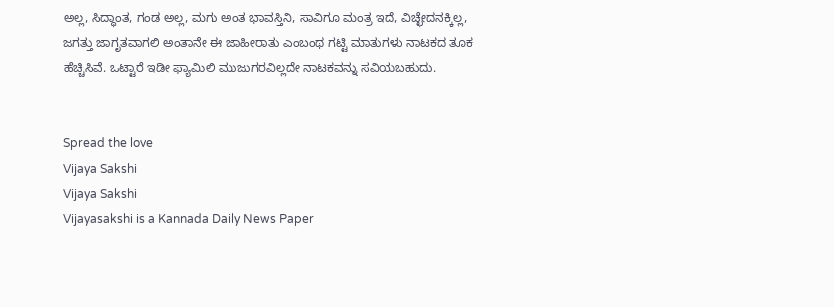ಅಲ್ಲ, ಸಿದ್ಧಾಂತ, ಗಂಡ ಅಲ್ಲ, ಮಗು ಅಂತ ಭಾವಸ್ತಿನಿ, ಸಾವಿಗೂ ಮಂತ್ರ ಇದೆ, ವಿಚ್ಛೇದನಕ್ಕಿಲ್ಲ, ಜಗತ್ತು ಜಾಗೃತವಾಗಲಿ ಅಂತಾನೇ ಈ ಜಾಹೀರಾತು ಎಂಬಂಥ ಗಟ್ಟಿ ಮಾತುಗಳು ನಾಟಕದ ತೂಕ ಹೆಚ್ಚಿಸಿವೆ. ಒಟ್ಟಾರೆ ಇಡೀ ಫ್ಯಾಮಿಲಿ ಮುಜುಗರವಿಲ್ಲದೇ ನಾಟಕವನ್ನು ಸವಿಯಬಹುದು.


Spread the love
Vijaya Sakshi
Vijaya Sakshi
Vijayasakshi is a Kannada Daily News Paper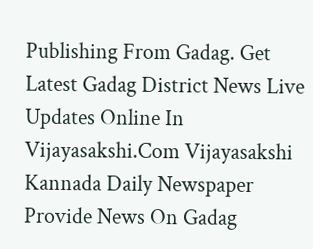Publishing From Gadag. Get Latest Gadag District News Live Updates Online In Vijayasakshi.Com Vijayasakshi Kannada Daily Newspaper Provide News On Gadag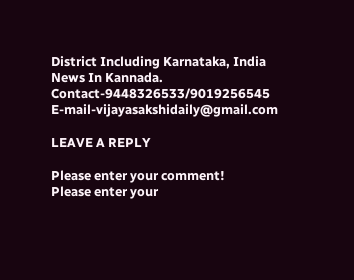District Including Karnataka, India News In Kannada. Contact-9448326533/9019256545 E-mail-vijayasakshidaily@gmail.com

LEAVE A REPLY

Please enter your comment!
Please enter your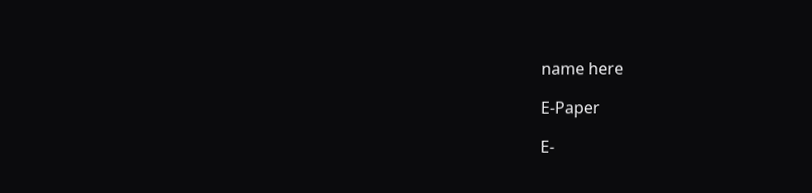name here

E-Paper

E-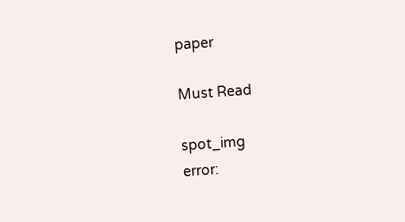paper

Must Read

spot_img
error: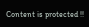Content is protected !!